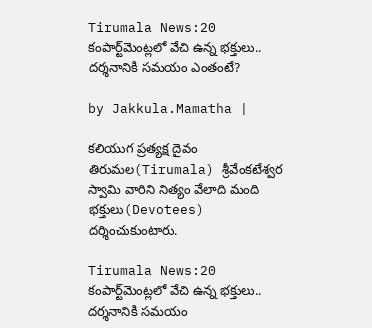Tirumala News:20 కంపార్ట్‌మెంట్లలో వేచి ఉన్న భక్తులు.. దర్శనానికి సమయం ఎంతంటే?

by Jakkula.Mamatha |

కలియుగ ప్రత్యక్ష దైవం తిరుమల(Tirumala) శ్రీవేంకటేశ్వర స్వామి వారిని నిత్యం వేలాది మంది భక్తులు(Devotees) దర్శించుకుంటారు.

Tirumala News:20 కంపార్ట్‌మెంట్లలో వేచి ఉన్న భక్తులు.. దర్శనానికి సమయం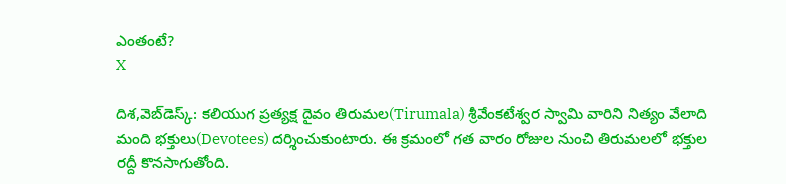ఎంతంటే?
X

దిశ,వెబ్‌డెస్క్: కలియుగ ప్రత్యక్ష దైవం తిరుమల(Tirumala) శ్రీవేంకటేశ్వర స్వామి వారిని నిత్యం వేలాది మంది భక్తులు(Devotees) దర్శించుకుంటారు. ఈ క్రమంలో గత వారం రోజుల నుంచి తిరుమలలో భక్తుల రద్దీ కొనసాగుతోంది.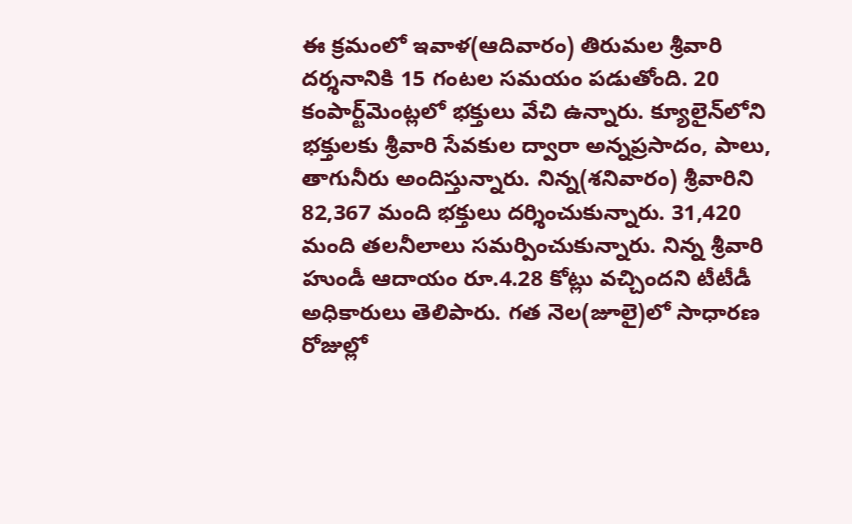ఈ క్రమంలో ఇవాళ(ఆదివారం) తిరుమల శ్రీవారి దర్శనానికి 15 గంటల సమయం పడుతోంది. 20 కంపార్ట్‌మెంట్లలో భక్తులు వేచి ఉన్నారు. క్యూలైన్‌లోని భక్తులకు శ్రీవారి సేవకుల ద్వారా అన్నప్రసాదం, పాలు, తాగునీరు అందిస్తున్నారు. నిన్న(శనివారం) శ్రీవారిని 82,367 మంది భక్తులు దర్శించుకున్నారు. 31,420 మంది తలనీలాలు సమర్పించుకున్నారు. నిన్న శ్రీవారి హుండీ ఆదాయం రూ.4.28 కోట్లు వచ్చిందని టీటీడీ అధికారులు తెలిపారు. గత నెల(జూలై)లో సాధారణ రోజుల్లో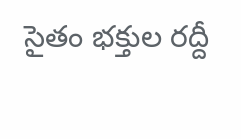సైతం భక్తుల రద్దీ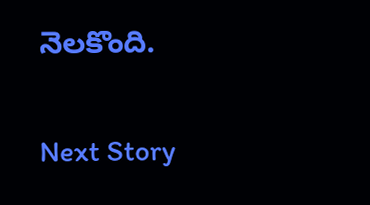నెలకొంది.

Next Story